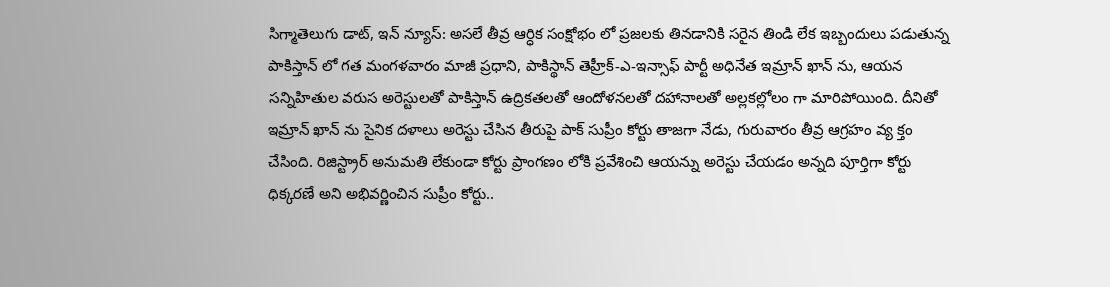సిగ్మాతెలుగు డాట్, ఇన్ న్యూస్: అసలే తీవ్ర ఆర్ధిక సంక్షోభం లో ప్రజలకు తినడానికి సరైన తిండి లేక ఇబ్బందులు పడుతున్న పాకిస్తాన్ లో గత మంగళవారం మాజీ ప్రధాని, పాకిస్థాన్ తెహ్రీక్-ఎ-ఇన్సాఫ్ పార్టీ అధినేత ఇమ్రాన్ ఖాన్ ను, ఆయన సన్నిహితుల వరుస అరెస్టులతో పాకిస్తాన్ ఉద్రికతలతో ఆందోళనలతో దహానాలతో అల్లకల్లోలం గా మారిపోయింది. దీనితో ఇమ్రాన్ ఖాన్ ను సైనిక దళాలు అరెస్టు చేసిన తీరుపై పాక్ సుప్రీం కోర్టు తాజగా నేడు, గురువారం తీవ్ర ఆగ్రహం వ్య క్తం చేసింది. రిజిస్ట్రార్ అనుమతి లేకుండా కోర్టు ప్రాంగణం లోకి ప్రవేశించి ఆయన్ను అరెస్టు చేయడం అన్నది పూర్తిగా కోర్టు ధిక్కరణే అని అభివర్ణించిన సుప్రీం కోర్టు..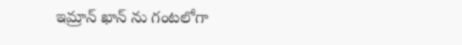ఇమ్రాన్ ఖాన్ ను గంటలోగా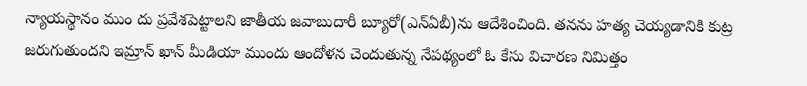న్యాయస్థానం ముం దు ప్రవేశపెట్టాలని జాతీయ జవాబుదారీ బ్యూరో(ఎన్ఏబీ)ను ఆదేశించింది. తనను హత్య చెయ్యడానికి కుట్ర జరుగుతుందని ఇమ్రాన్ ఖాన్ మీడియా ముందు ఆందోళన చెందుతున్న నేపథ్యంలో ఓ కేసు విచారణ నిమిత్తం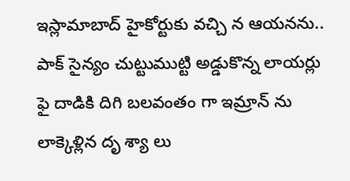ఇస్లామాబాద్ హైకోర్టుకు వచ్చి న ఆయనను.. పాక్ సైన్యం చుట్టుముట్టి అడ్డుకొన్న లాయర్లు ఫై దాడికి దిగి బలవంతం గా ఇమ్రాన్ ను లాక్కెళ్లిన దృ శ్యా లు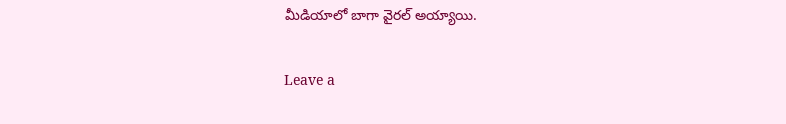మీడియాలో బాగా వైరల్ అయ్యాయి.

Leave a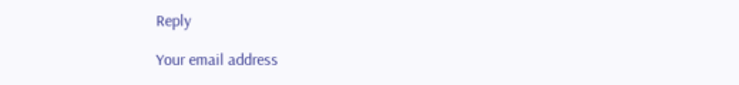Reply

Your email address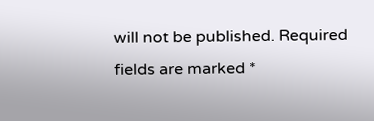will not be published. Required fields are marked *